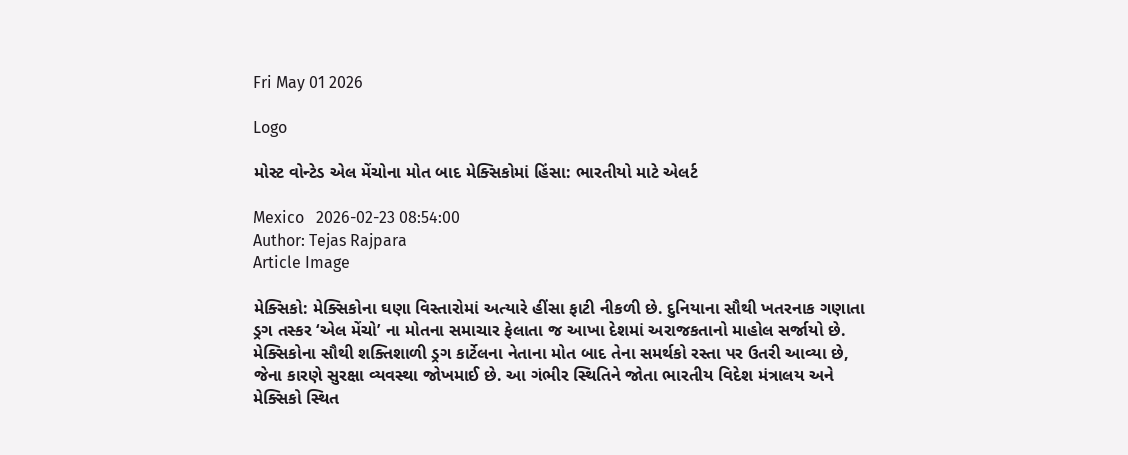Fri May 01 2026

Logo

મોસ્ટ વોન્ટેડ એલ મેંચોના મોત બાદ મેક્સિકોમાં હિંસા: ભારતીયો માટે એલર્ટ

Mexico   2026-02-23 08:54:00
Author: Tejas Rajpara
Article Image

મેક્સિકો: મેક્સિકોના ઘણા વિસ્તારોમાં અત્યારે હીંસા ફાટી નીકળી છે. દુનિયાના સૌથી ખતરનાક ગણાતા ડ્રગ તસ્કર ‘એલ મેંચો’ ના મોતના સમાચાર ફેલાતા જ આખા દેશમાં અરાજકતાનો માહોલ સર્જાયો છે. મેક્સિકોના સૌથી શક્તિશાળી ડ્રગ કાર્ટેલના નેતાના મોત બાદ તેના સમર્થકો રસ્તા પર ઉતરી આવ્યા છે, જેના કારણે સુરક્ષા વ્યવસ્થા જોખમાઈ છે. આ ગંભીર સ્થિતિને જોતા ભારતીય વિદેશ મંત્રાલય અને મેક્સિકો સ્થિત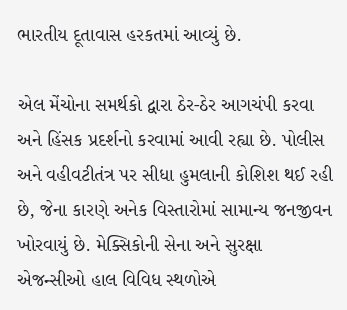ભારતીય દૂતાવાસ હરકતમાં આવ્યું છે.

એલ મેંચોના સમર્થકો દ્વારા ઠેર-ઠેર આગચંપી કરવા અને હિંસક પ્રદર્શનો કરવામાં આવી રહ્યા છે. પોલીસ અને વહીવટીતંત્ર પર સીધા હુમલાની કોશિશ થઈ રહી છે, જેના કારણે અનેક વિસ્તારોમાં સામાન્ય જનજીવન ખોરવાયું છે. મેક્સિકોની સેના અને સુરક્ષા એજન્સીઓ હાલ વિવિધ સ્થળોએ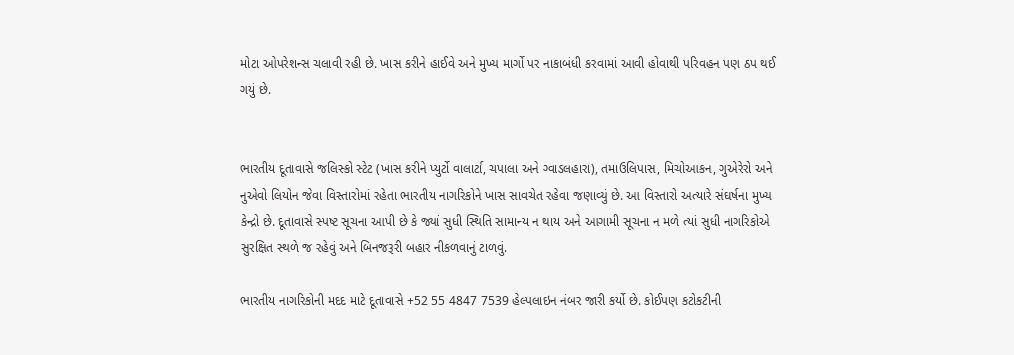મોટા ઓપરેશન્સ ચલાવી રહી છે. ખાસ કરીને હાઈવે અને મુખ્ય માર્ગો પર નાકાબંધી કરવામાં આવી હોવાથી પરિવહન પણ ઠપ થઈ ગયું છે.


ભારતીય દૂતાવાસે જલિસ્કો સ્ટેટ (ખાસ કરીને પ્યુર્ટો વાલાર્ટા, ચપાલા અને ગ્વાડલહારા), તમાઉલિપાસ, મિચોઆકન, ગુએરેરો અને નુએવો લિયોન જેવા વિસ્તારોમાં રહેતા ભારતીય નાગરિકોને ખાસ સાવચેત રહેવા જણાવ્યું છે. આ વિસ્તારો અત્યારે સંઘર્ષના મુખ્ય કેન્દ્રો છે. દૂતાવાસે સ્પષ્ટ સૂચના આપી છે કે જ્યાં સુધી સ્થિતિ સામાન્ય ન થાય અને આગામી સૂચના ન મળે ત્યાં સુધી નાગરિકોએ સુરક્ષિત સ્થળે જ રહેવું અને બિનજરૂરી બહાર નીકળવાનું ટાળવું.

ભારતીય નાગરિકોની મદદ માટે દૂતાવાસે +52 55 4847 7539 હેલ્પલાઇન નંબર જારી કર્યો છે. કોઈપણ કટોકટીની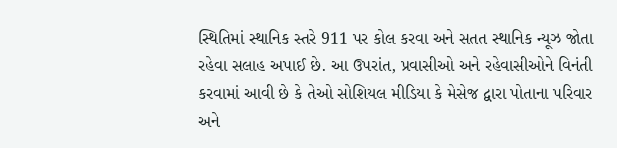સ્થિતિમાં સ્થાનિક સ્તરે 911 પર કોલ કરવા અને સતત સ્થાનિક ન્યૂઝ જોતા રહેવા સલાહ અપાઈ છે. આ ઉપરાંત, પ્રવાસીઓ અને રહેવાસીઓને વિનંતી કરવામાં આવી છે કે તેઓ સોશિયલ મીડિયા કે મેસેજ દ્વારા પોતાના પરિવાર અને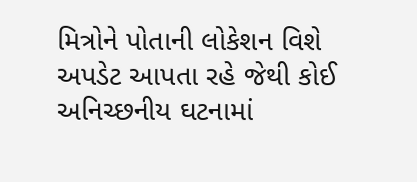મિત્રોને પોતાની લોકેશન વિશે અપડેટ આપતા રહે જેથી કોઈ અનિચ્છનીય ઘટનામાં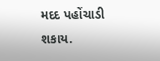મદદ પહોંચાડી શકાય.